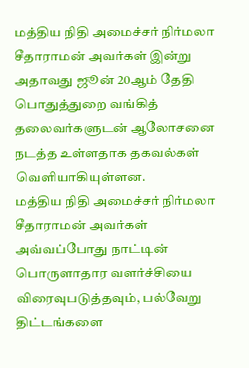மத்திய நிதி அமைச்சர் நிர்மலா சீதாராமன் அவர்கள் இன்று அதாவது ஜூன் 20ஆம் தேதி பொதுத்துறை வங்கித் தலைவர்களுடன் ஆலோசனை நடத்த உள்ளதாக தகவல்கள் வெளியாகியுள்ளன.
மத்திய நிதி அமைச்சர் நிர்மலா சீதாராமன் அவர்கள் அவ்வப்போது நாட்டின் பொருளாதார வளர்ச்சியை விரைவுபடுத்தவும், பல்வேறு திட்டங்களை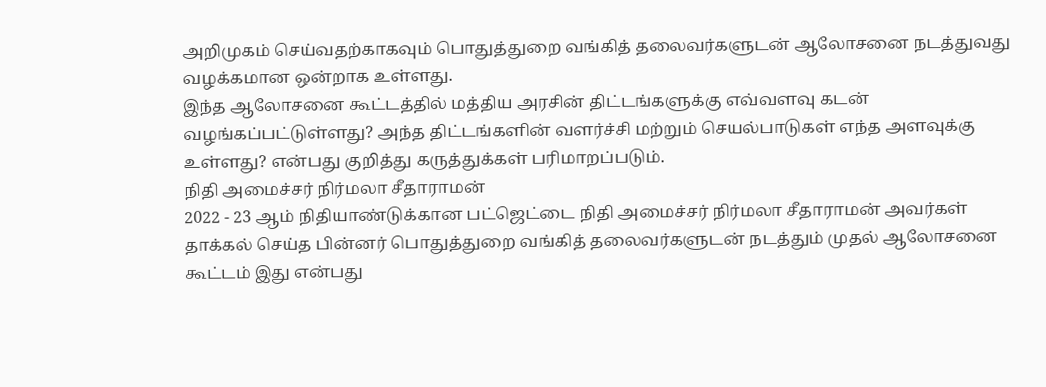அறிமுகம் செய்வதற்காகவும் பொதுத்துறை வங்கித் தலைவர்களுடன் ஆலோசனை நடத்துவது வழக்கமான ஒன்றாக உள்ளது.
இந்த ஆலோசனை கூட்டத்தில் மத்திய அரசின் திட்டங்களுக்கு எவ்வளவு கடன் வழங்கப்பட்டுள்ளது? அந்த திட்டங்களின் வளர்ச்சி மற்றும் செயல்பாடுகள் எந்த அளவுக்கு உள்ளது? என்பது குறித்து கருத்துக்கள் பரிமாறப்படும்.
நிதி அமைச்சர் நிர்மலா சீதாராமன்
2022 - 23 ஆம் நிதியாண்டுக்கான பட்ஜெட்டை நிதி அமைச்சர் நிர்மலா சீதாராமன் அவர்கள் தாக்கல் செய்த பின்னர் பொதுத்துறை வங்கித் தலைவர்களுடன் நடத்தும் முதல் ஆலோசனை கூட்டம் இது என்பது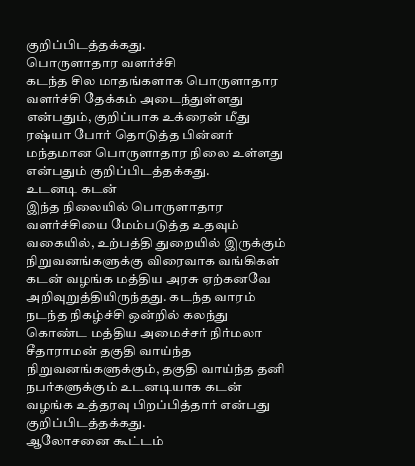குறிப்பிடத்தக்கது.
பொருளாதார வளர்ச்சி
கடந்த சில மாதங்களாக பொருளாதார வளர்ச்சி தேக்கம் அடைந்துள்ளது என்பதும், குறிப்பாக உக்ரைன் மீது ரஷ்யா போர் தொடுத்த பின்னர் மந்தமான பொருளாதார நிலை உள்ளது என்பதும் குறிப்பிடத்தக்கது.
உடனடி கடன்
இந்த நிலையில் பொருளாதார வளர்ச்சியை மேம்படுத்த உதவும் வகையில், உற்பத்தி துறையில் இருக்கும் நிறுவனங்களுக்கு விரைவாக வங்கிகள் கடன் வழங்க மத்திய அரசு ஏற்கனவே அறிவுறுத்தியிருந்தது. கடந்த வாரம் நடந்த நிகழ்ச்சி ஒன்றில் கலந்து கொண்ட மத்திய அமைச்சர் நிர்மலா சீதாராமன் தகுதி வாய்ந்த நிறுவனங்களுக்கும், தகுதி வாய்ந்த தனி நபர்களுக்கும் உடனடியாக கடன் வழங்க உத்தரவு பிறப்பித்தார் என்பது குறிப்பிடத்தக்கது.
ஆலோசனை கூட்டம்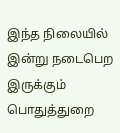இந்த நிலையில் இன்று நடைபெற இருக்கும் பொதுத்துறை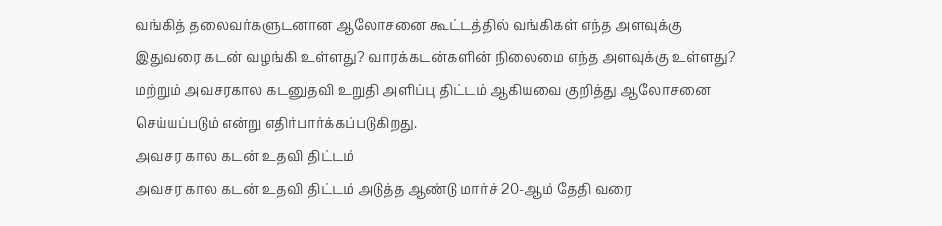வங்கித் தலைவர்களுடனான ஆலோசனை கூட்டத்தில் வங்கிகள் எந்த அளவுக்கு இதுவரை கடன் வழங்கி உள்ளது? வாரக்கடன்களின் நிலைமை எந்த அளவுக்கு உள்ளது? மற்றும் அவசரகால கடனுதவி உறுதி அளிப்பு திட்டம் ஆகியவை குறித்து ஆலோசனை செய்யப்படும் என்று எதிர்பார்க்கப்படுகிறது.
அவசர கால கடன் உதவி திட்டம்
அவசர கால கடன் உதவி திட்டம் அடுத்த ஆண்டு மார்ச் 20-ஆம் தேதி வரை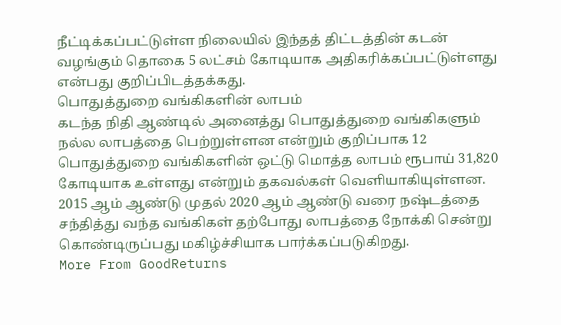நீட்டிக்கப்பட்டுள்ள நிலையில் இந்தத் திட்டத்தின் கடன் வழங்கும் தொகை 5 லட்சம் கோடியாக அதிகரிக்கப்பட்டுள்ளது என்பது குறிப்பிடத்தக்கது.
பொதுத்துறை வங்கிகளின் லாபம்
கடந்த நிதி ஆண்டில் அனைத்து பொதுத்துறை வங்கிகளும் நல்ல லாபத்தை பெற்றுள்ளன என்றும் குறிப்பாக 12 பொதுத்துறை வங்கிகளின் ஒட்டு மொத்த லாபம் ரூபாய் 31,820 கோடியாக உள்ளது என்றும் தகவல்கள் வெளியாகியுள்ளன. 2015 ஆம் ஆண்டு முதல் 2020 ஆம் ஆண்டு வரை நஷ்டத்தை சந்தித்து வந்த வங்கிகள் தற்போது லாபத்தை நோக்கி சென்று கொண்டிருப்பது மகிழ்ச்சியாக பார்க்கப்படுகிறது.
More From GoodReturns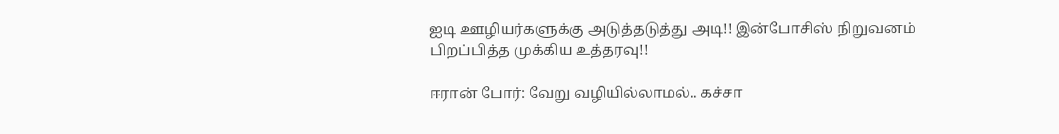ஐடி ஊழியர்களுக்கு அடுத்தடுத்து அடி!! இன்போசிஸ் நிறுவனம் பிறப்பித்த முக்கிய உத்தரவு!!

ஈரான் போர்: வேறு வழியில்லாமல்.. கச்சா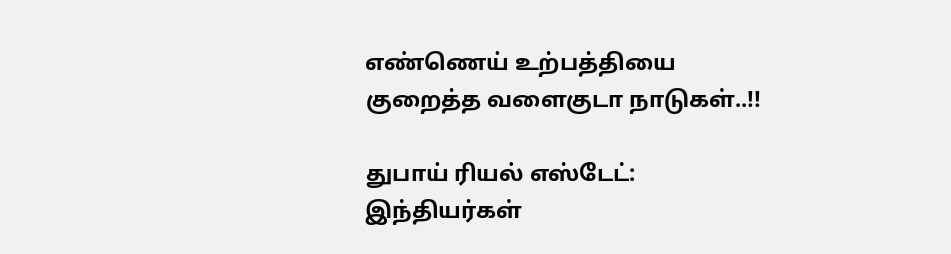எண்ணெய் உற்பத்தியை குறைத்த வளைகுடா நாடுகள்..!!

துபாய் ரியல் எஸ்டேட்: இந்தியர்கள்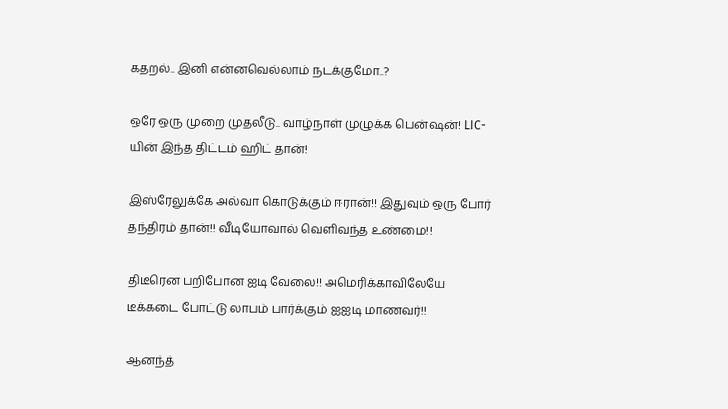கதறல்.. இனி என்னவெல்லாம் நடக்குமோ..?

ஒரே ஒரு முறை முதலீடு.. வாழ்நாள் முழுக்க பென்ஷன்! LIC-யின் இந்த திட்டம் ஹிட் தான்!

இஸ்ரேலுக்கே அல்வா கொடுக்கும் ஈரான்!! இதுவும் ஒரு போர் தந்திரம் தான்!! வீடியோவால் வெளிவந்த உண்மை!!

திடீரென பறிபோன ஐடி வேலை!! அமெரிக்காவிலேயே டீக்கடை போட்டு லாபம் பார்க்கும் ஐஐடி மாணவர்!!

ஆனந்த்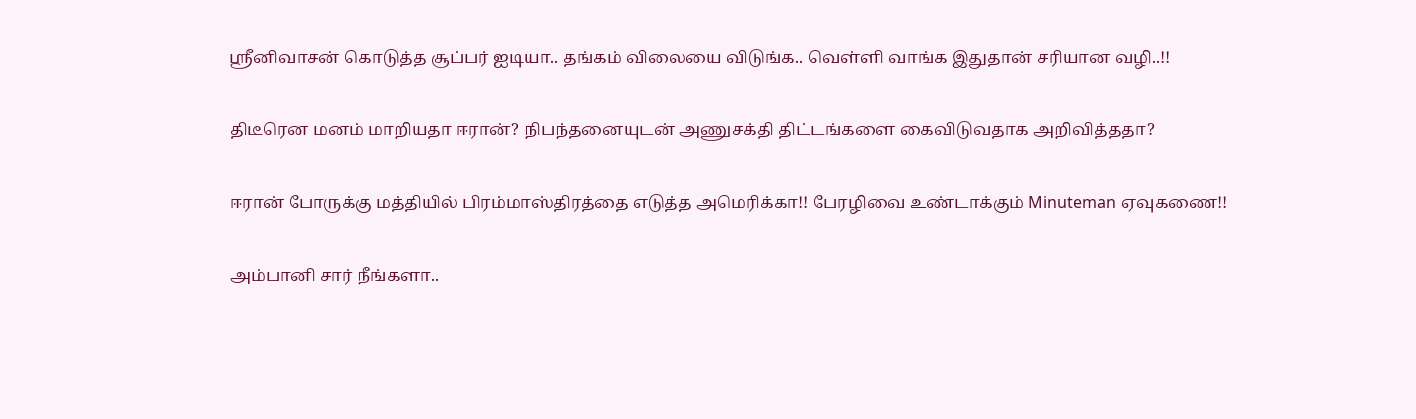ஸ்ரீனிவாசன் கொடுத்த சூப்பர் ஐடியா.. தங்கம் விலையை விடுங்க.. வெள்ளி வாங்க இதுதான் சரியான வழி..!!

திடீரென மனம் மாறியதா ஈரான்? நிபந்தனையுடன் அணுசக்தி திட்டங்களை கைவிடுவதாக அறிவித்ததா?

ஈரான் போருக்கு மத்தியில் பிரம்மாஸ்திரத்தை எடுத்த அமெரிக்கா!! பேரழிவை உண்டாக்கும் Minuteman ஏவுகணை!!

அம்பானி சார் நீங்களா..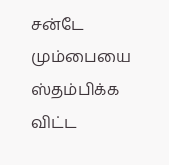சன்டே மும்பையை ஸ்தம்பிக்க விட்ட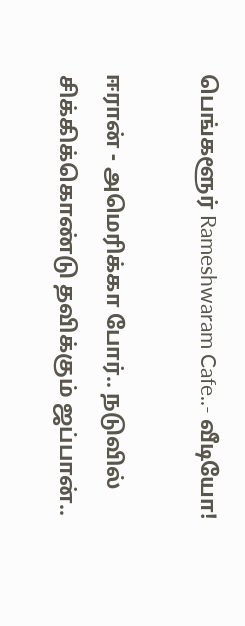பெங்களூர் Rameshwaram Cafe..- வீடியோ!

ஈரான் - அமெரிக்கா போர்.. நடுவில் சிக்கிக்கொண்டு தவிக்கும் ஜப்பான்..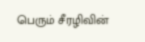பெரும் சீரழிவின்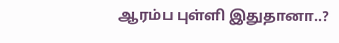ஆரம்ப புள்ளி இதுதானா..?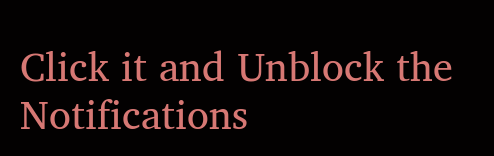Click it and Unblock the Notifications